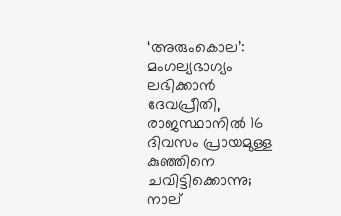‘അരുംകൊല’: മംഗല്യഭാഗ്യം ലഭിക്കാൻ ദേവപ്രീതി, രാജസ്ഥാനില്‍ 16 ദിവസം പ്രായമുള്ള കുഞ്ഞിനെ ചവിട്ടിക്കൊന്നു; നാല്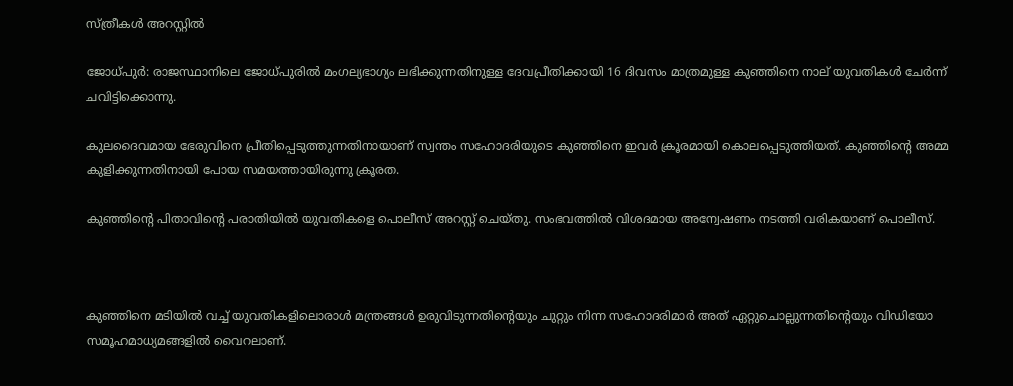സ്ത്രീകള്‍ അറസ്റ്റില്‍

ജോധ്പുർ: രാജസ്ഥാനിലെ ജോധ്പുരില്‍ മംഗല്യഭാഗ്യം ലഭിക്കുന്നതിനുള്ള ദേവപ്രീതിക്കായി 16 ദിവസം മാത്രമുള്ള കുഞ്ഞിനെ നാല് യുവതികള്‍ ചേര്‍ന്ന് ചവിട്ടിക്കൊന്നു.

കുലദൈവമായ ഭേരുവിനെ പ്രീതിപ്പെടുത്തുന്നതിനായാണ് സ്വന്തം സഹോദരിയുടെ കുഞ്ഞിനെ ഇവര്‍ ക്രൂരമായി കൊലപ്പെടുത്തിയത്. കുഞ്ഞിന്‍റെ അമ്മ കുളിക്കുന്നതിനായി പോയ സമയത്തായിരുന്നു ക്രൂരത.

കുഞ്ഞിന്‍റെ പിതാവിന്‍റെ പരാതിയില്‍ യുവതികളെ പൊലീസ് അറസ്റ്റ് ചെയ്തു. സംഭവത്തില്‍ വിശദമായ അന്വേഷണം നടത്തി വരികയാണ് പൊലീസ്.



കു‍ഞ്ഞിനെ മടിയില്‍ വച്ച്‌ യുവതികളിലൊരാള്‍ മന്ത്രങ്ങള്‍ ഉരുവിടുന്നതിന്‍റെയും ചുറ്റും നിന്ന സഹോദരിമാര്‍ അത് ഏറ്റുചൊല്ലുന്നതിന്‍റെയും വിഡിയോ സമൂഹമാധ്യമങ്ങളില്‍ വൈറലാണ്.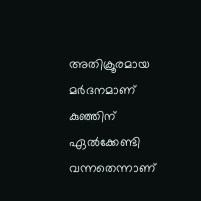അതിക്രൂരമായ മര്‍ദനമാണ് കുഞ്ഞിന് ഏല്‍ക്കേണ്ടി വന്നതെന്നാണ്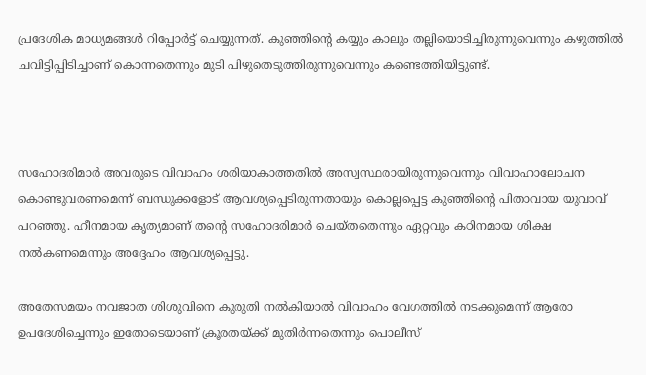പ്രദേശിക മാധ്യമങ്ങള്‍ റിപ്പോര്‍ട്ട് ചെയ്യുന്നത്. കുഞ്ഞിന്‍റെ കയ്യും കാലും തല്ലിയൊടിച്ചിരുന്നുവെന്നും കഴുത്തില്‍ ചവിട്ടിപ്പിടിച്ചാണ് കൊന്നതെന്നും മുടി പിഴുതെടുത്തിരുന്നുവെന്നും കണ്ടെത്തിയിട്ടുണ്ട്.



സഹോദരിമാര്‍ അവരുടെ വിവാഹം ശരിയാകാത്തതില്‍ അസ്വസ്ഥരായിരുന്നുവെന്നും വിവാഹാലോചന കൊണ്ടുവരണമെന്ന് ബന്ധുക്കളോട് ആവശ്യപ്പെടിരുന്നതായും കൊല്ലപ്പെട്ട കുഞ്ഞിന്‍റെ പിതാവായ യുവാവ് പറഞ്ഞു. ഹീനമായ കൃത്യമാണ് തന്‍റെ സഹോദരിമാര്‍ ചെയ്തതെന്നും ഏറ്റവും കഠിനമായ ശിക്ഷ നല്‍കണമെന്നും അദ്ദേഹം ആവശ്യപ്പെട്ടു.

അതേസമയം നവജാത ശിശുവിനെ കുരുതി നല്‍കിയാല്‍ വിവാഹം വേഗത്തില്‍ നടക്കുമെന്ന് ആരോ ഉപദേശിച്ചെന്നും ഇതോടെയാണ് ക്രൂരതയ്ക്ക് മുതിര്‍ന്നതെന്നും പൊലീസ്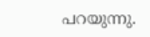പറയുന്നു.